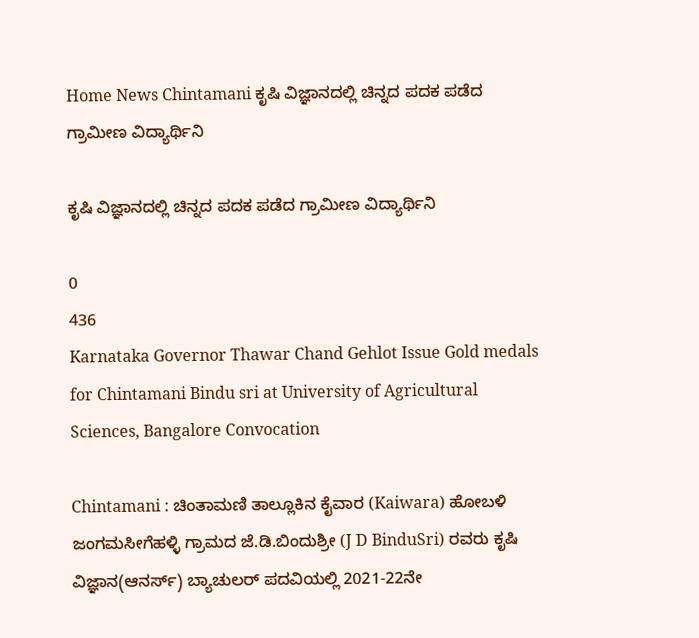Home News Chintamani ಕೃಷಿ ವಿಜ್ಞಾನದಲ್ಲಿ ಚಿನ್ನದ ಪದಕ ಪಡೆದ ಗ್ರಾಮೀಣ ವಿದ್ಯಾರ್ಥಿನಿ

ಕೃಷಿ ವಿಜ್ಞಾನದಲ್ಲಿ ಚಿನ್ನದ ಪದಕ ಪಡೆದ ಗ್ರಾಮೀಣ ವಿದ್ಯಾರ್ಥಿನಿ

0
436
Karnataka Governor Thawar Chand Gehlot Issue Gold medals for Chintamani Bindu sri at University of Agricultural Sciences, Bangalore Convocation

Chintamani : ಚಿಂತಾಮಣಿ ತಾಲ್ಲೂಕಿನ ಕೈವಾರ (Kaiwara) ಹೋಬಳಿ ಜಂಗಮಸೀಗೆಹಳ್ಳಿ ಗ್ರಾಮದ ಜೆ.ಡಿ.ಬಿಂದುಶ್ರೀ (J D BinduSri) ರವರು ಕೃಷಿ ವಿಜ್ಞಾನ(ಆನರ್ಸ್) ಬ್ಯಾಚುಲರ್ ಪದವಿಯಲ್ಲಿ 2021-22ನೇ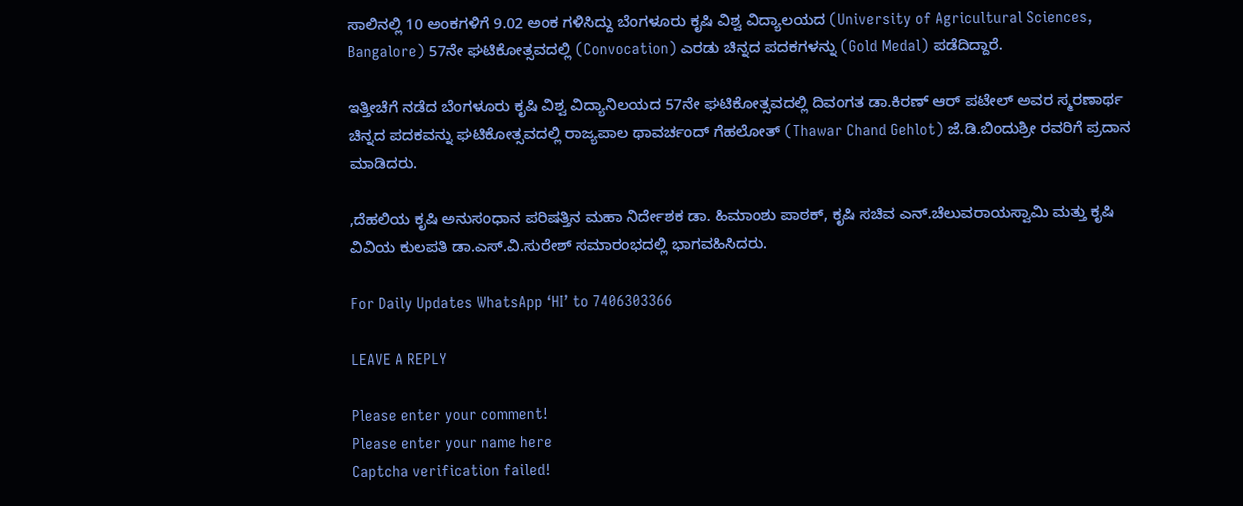ಸಾಲಿನಲ್ಲಿ 10 ಅಂಕಗಳಿಗೆ 9.02 ಅಂಕ ಗಳಿಸಿದ್ದು ಬೆಂಗಳೂರು ಕೃಷಿ ವಿಶ್ವ ವಿದ್ಯಾಲಯದ (University of Agricultural Sciences, Bangalore) 57ನೇ ಘಟಿಕೋತ್ಸವದಲ್ಲಿ (Convocation) ಎರಡು ಚಿನ್ನದ ಪದಕಗಳನ್ನು (Gold Medal) ಪಡೆದಿದ್ದಾರೆ.

ಇತ್ತೀಚೆಗೆ ನಡೆದ ಬೆಂಗಳೂರು ಕೃಷಿ ವಿಶ್ವ ವಿದ್ಯಾನಿಲಯದ 57ನೇ ಘಟಿಕೋತ್ಸವದಲ್ಲಿ ದಿವಂಗತ ಡಾ.ಕಿರಣ್ ಆರ್ ಪಟೇಲ್ ಅವರ ಸ್ಮರಣಾರ್ಥ ಚಿನ್ನದ ಪದಕವನ್ನು ಘಟಿಕೋತ್ಸವದಲ್ಲಿ ರಾಜ್ಯಪಾಲ ಥಾವರ್ಚಂದ್ ಗೆಹಲೋತ್ (Thawar Chand Gehlot) ಜೆ.ಡಿ.ಬಿಂದುಶ್ರೀ ರವರಿಗೆ ಪ್ರದಾನ ಮಾಡಿದರು.

,ದೆಹಲಿಯ ಕೃಷಿ ಅನುಸಂಧಾನ ಪರಿಷತ್ತಿನ ಮಹಾ ನಿರ್ದೇಶಕ ಡಾ. ಹಿಮಾಂಶು ಪಾಠಕ್, ಕೃಷಿ ಸಚಿವ ಎನ್.ಚೆಲುವರಾಯಸ್ವಾಮಿ ಮತ್ತು ಕೃಷಿ ವಿವಿಯ ಕುಲಪತಿ ಡಾ.ಎಸ್.ವಿ.ಸುರೇಶ್ ಸಮಾರಂಭದಲ್ಲಿ ಭಾಗವಹಿಸಿದರು.

For Daily Updates WhatsApp ‘HI’ to 7406303366

LEAVE A REPLY

Please enter your comment!
Please enter your name here
Captcha verification failed!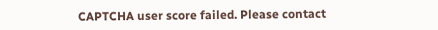CAPTCHA user score failed. Please contact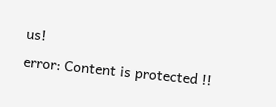us!
error: Content is protected !!